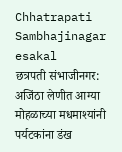Chhatrapati Sambhajinagar
esakal
छत्रपती संभाजीनगर: अजिंठा लेणीत आग्या मोहळाच्या मधमाश्यांनी पर्यटकांना डंख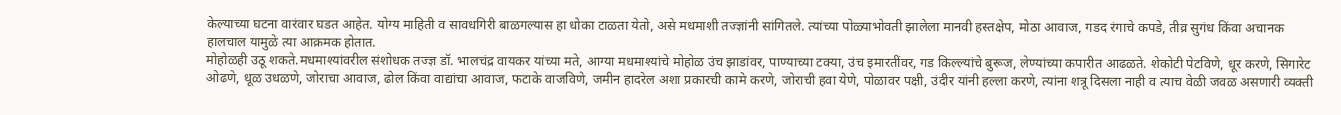केल्याच्या घटना वारंवार घडत आहेत. योग्य माहिती व सावधगिरी बाळगल्यास हा धोका टाळता येतो, असे मधमाशी तज्ज्ञांनी सांगितले. त्यांच्या पोळ्याभोवती झालेला मानवी हस्तक्षेप, मोठा आवाज, गडद रंगाचे कपडे, तीव्र सुगंध किंवा अचानक हालचाल यामुळे त्या आक्रमक होतात.
मोहोळही उठू शकते.मधमाश्यांवरील संशोधक तज्ज्ञ डॉ. भालचंद्र वायकर यांच्या मते, आग्या मधमाश्यांचे मोहोळ उंच झाडांवर, पाण्याच्या टक्या, उंच इमारतींवर, गड किल्ल्यांचे बुरूज, लेण्यांच्या कपारीत आढळते. शेकोटी पेटविणे, धूर करणे, सिगारेट ओढणे, धूळ उधळणे, जोराचा आवाज, ढोल किंवा वाद्यांचा आवाज, फटाके वाजविणे, जमीन हादरेल अशा प्रकारची कामे करणे, जोराची हवा येणे, पोळावर पक्षी, उंदीर यांनी हल्ला करणे, त्यांना शत्रू दिसला नाही व त्याच वेळी जवळ असणारी व्यक्ती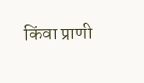किंवा प्राणी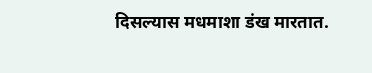दिसल्यास मधमाशा डंख मारतात.